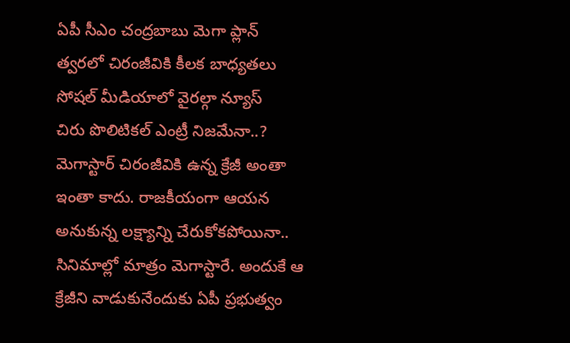ఏపీ సీఎం చంద్రబాబు మెగా ప్లాన్
త్వరలో చిరంజీవికి కీలక బాధ్యతలు
సోషల్ మీడియాలో వైరల్గా న్యూస్
చిరు పొలిటికల్ ఎంట్రీ నిజమేనా..?
మెగాస్టార్ చిరంజీవికి ఉన్న క్రేజీ అంతా ఇంతా కాదు. రాజకీయంగా ఆయన అనుకున్న లక్ష్యాన్ని చేరుకోకపోయినా.. సినిమాల్లో మాత్రం మెగాస్టారే. అందుకే ఆ క్రేజీని వాడుకునేందుకు ఏపీ ప్రభుత్వం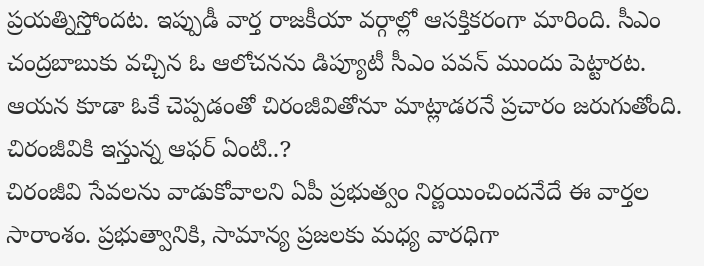ప్రయత్నిస్తోందట. ఇప్పుడీ వార్త రాజకీయా వర్గాల్లో ఆసక్తికరంగా మారింది. సీఎం చంద్రబాబుకు వచ్చిన ఓ ఆలోచనను డిప్యూటీ సీఎం పవన్ ముందు పెట్టారట. ఆయన కూడా ఓకే చెప్పడంతో చిరంజీవితోనూ మాట్లాడరనే ప్రచారం జరుగుతోంది.
చిరంజీవికి ఇస్తున్న ఆఫర్ ఏంటి..?
చిరంజీవి సేవలను వాడుకోవాలని ఏపీ ప్రభుత్వం నిర్ణయించిందనేదే ఈ వార్తల సారాంశం. ప్రభుత్వానికి, సామాన్య ప్రజలకు మధ్య వారధిగా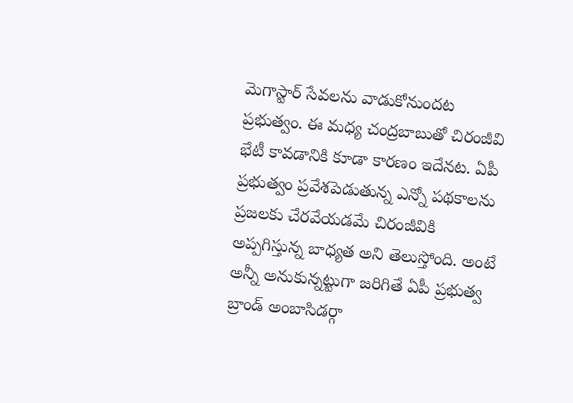మెగాస్టార్ సేవలను వాడుకోనుందట ప్రభుత్వం. ఈ మధ్య చంద్రబాబుతో చిరంజీవి భేటీ కావడానికి కూడా కారణం ఇదేనట. ఏపీ ప్రభుత్వం ప్రవేశపెడుతున్న ఎన్నో పథకాలను ప్రజలకు చేరవేయడమే చిరంజీవికి అప్పగిస్తున్న బాధ్యత అని తెలుస్తోంది. అంటే అన్నీ అనుకున్నట్టుగా జరిగితే ఏపీ ప్రభుత్వ బ్రాండ్ అంబాసిడర్గా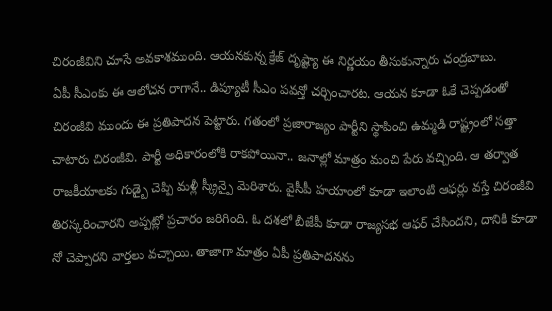చిరంజీవిని చూసే అవకాశముంది. ఆయనకున్న క్రేజ్ దృష్ట్యా ఈ నిర్ణయం తీసుకున్నారు చంద్రబాబు.
ఏపీ సీఎంకు ఈ ఆలోచన రాగానే.. డిప్యూటీ సీఎం పవన్తో చర్చించారట. ఆయన కూడా ఓకే చెప్పడంతో చిరంజీవి ముందు ఈ ప్రతిపాదన పెట్టారు. గతంలో ప్రజారాజ్యం పార్టీని స్థాపించి ఉమ్మడి రాష్ట్రంలో సత్తా చాటారు చిరంజీవి. పార్టీ అధికారంలోకి రాకపోయినా.. జనాల్లో మాత్రం మంచి పేరు వచ్చింది. ఆ తర్వాత రాజకీయాలకు గుడ్బై చెప్పి మళ్లీ స్క్రీన్పై మెరిశారు. వైసీపీ హయాంలో కూడా ఇలాంటి ఆఫర్లు వస్తే చిరంజీవి తిరస్కరించారని అప్పట్లో ప్రచారం జరిగింది. ఓ దశలో బీజేపీ కూడా రాజ్యసభ ఆఫర్ చేసిందని, దానికి కూడా నో చెప్పారని వార్తలు వచ్చాయి. తాజాగా మాత్రం ఏపీ ప్రతిపాదనను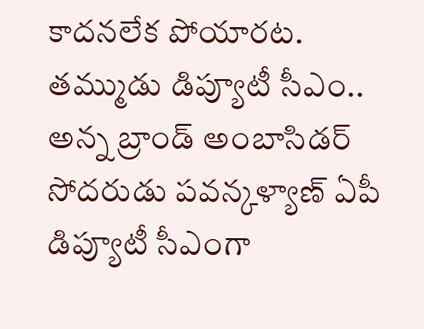కాదనలేక పోయారట.
తమ్ముడు డిప్యూటీ సీఎం.. అన్న బ్రాండ్ అంబాసిడర్
సోదరుడు పవన్కళ్యాణ్ ఏపీ డిప్యూటీ సీఎంగా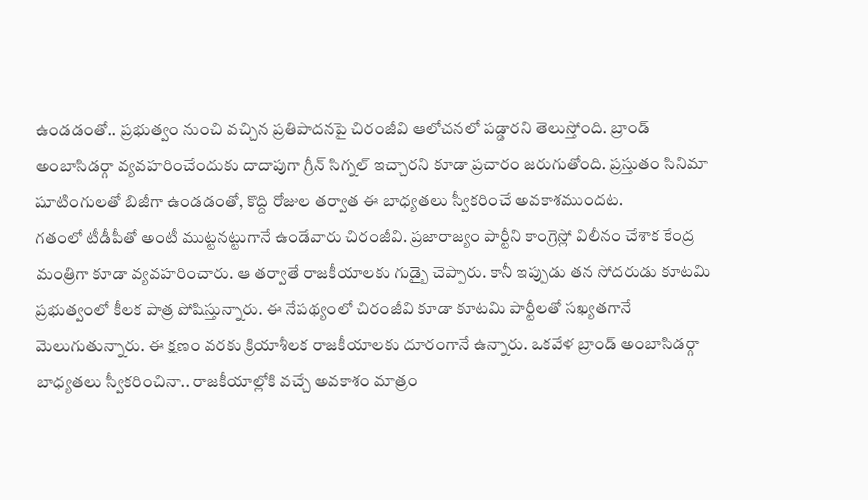ఉండడంతో.. ప్రభుత్వం నుంచి వచ్చిన ప్రతిపాదనపై చిరంజీవి ఆలోచనలో పడ్డారని తెలుస్తోంది. బ్రాండ్ అంబాసిడర్గా వ్యవహరించేందుకు దాదాపుగా గ్రీన్ సిగ్నల్ ఇచ్చారని కూడా ప్రచారం జరుగుతోంది. ప్రస్తుతం సినిమా షూటింగులతో బిజీగా ఉండడంతో, కొద్ది రోజుల తర్వాత ఈ బాధ్యతలు స్వీకరించే అవకాశముందట.
గతంలో టీడీపీతో అంటీ ముట్టనట్టుగానే ఉండేవారు చిరంజీవి. ప్రజారాజ్యం పార్టీని కాంగ్రెస్లో విలీనం చేశాక కేంద్ర మంత్రిగా కూడా వ్యవహరించారు. ఆ తర్వాతే రాజకీయాలకు గుడ్బై చెప్పారు. కానీ ఇప్పుడు తన సోదరుడు కూటమి ప్రభుత్వంలో కీలక పాత్ర పోషిస్తున్నారు. ఈ నేపథ్యంలో చిరంజీవి కూడా కూటమి పార్టీలతో సఖ్యతగానే మెలుగుతున్నారు. ఈ క్షణం వరకు క్రియాశీలక రాజకీయాలకు దూరంగానే ఉన్నారు. ఒకవేళ బ్రాండ్ అంబాసిడర్గా బాధ్యతలు స్వీకరించినా.. రాజకీయాల్లోకి వచ్చే అవకాశం మాత్రం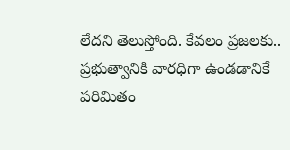లేదని తెలుస్తోంది. కేవలం ప్రజలకు.. ప్రభుత్వానికి వారధిగా ఉండడానికే పరిమితం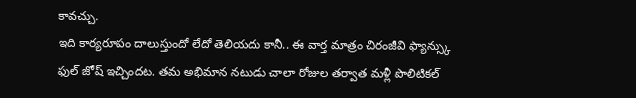కావచ్చు.
ఇది కార్యరూపం దాలుస్తుందో లేదో తెలియదు కానీ.. ఈ వార్త మాత్రం చిరంజీవి ఫ్యాన్స్కు ఫుల్ జోష్ ఇచ్చిందట. తమ అభిమాన నటుడు చాలా రోజుల తర్వాత మళ్లీ పొలిటికల్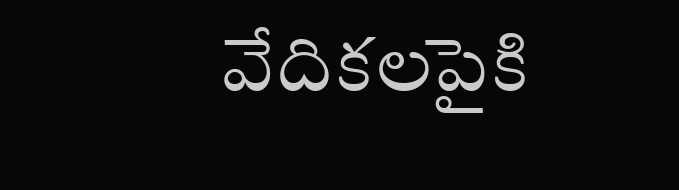వేదికలపైకి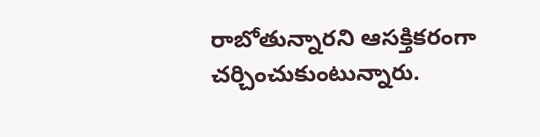రాబోతున్నారని ఆసక్తికరంగా చర్చించుకుంటున్నారు.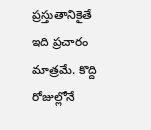ప్రస్తుతానికైతే ఇది ప్రచారం మాత్రమే. కొద్ది రోజుల్లోనే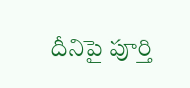దీనిపై పూర్తి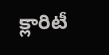క్లారిటీ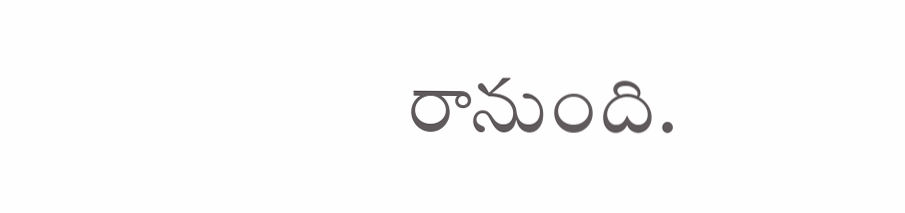రానుంది.